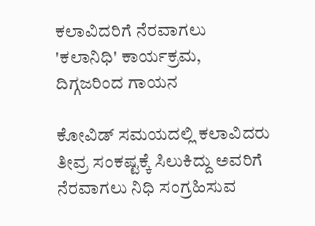ಕಲಾವಿದರಿಗೆ ನೆರವಾಗಲು 'ಕಲಾನಿಧಿ' ಕಾರ್ಯಕ್ರಮ, ದಿಗ್ಗಜರಿಂದ ಗಾಯನ

ಕೋವಿಡ್ ಸಮಯದಲ್ಲಿ ಕಲಾವಿದರು ತೀವ್ರ ಸಂಕಷ್ಟಕ್ಕೆ ಸಿಲುಕಿದ್ದು ಅವರಿಗೆ ನೆರವಾಗಲು ನಿಧಿ ಸಂಗ್ರಹಿಸುವ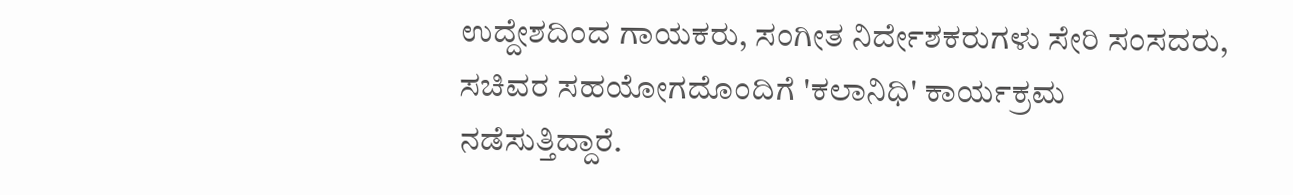ಉದ್ದೇಶದಿಂದ ಗಾಯಕರು, ಸಂಗೀತ ನಿರ್ದೇಶಕರುಗಳು ಸೇರಿ ಸಂಸದರು, ಸಚಿವರ ಸಹಯೋಗದೊಂದಿಗೆ 'ಕಲಾನಿಧಿ' ಕಾರ್ಯಕ್ರಮ ನಡೆಸುತ್ತಿದ್ದಾರೆ.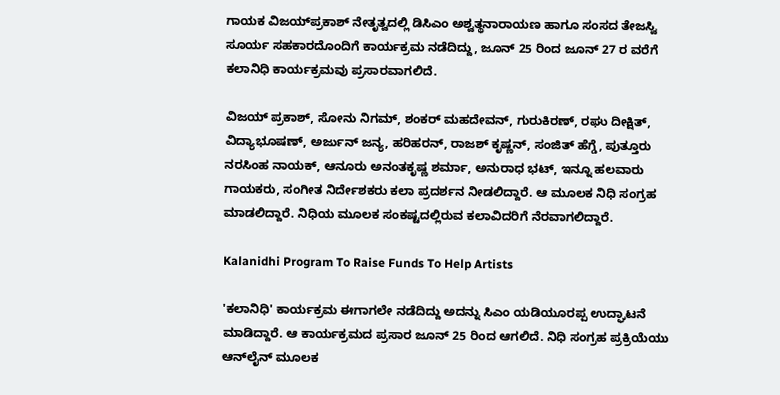ಗಾಯಕ ವಿಜಯ್‌ಪ್ರಕಾಶ್ ನೇತೃತ್ವದಲ್ಲಿ ಡಿಸಿಎಂ ಅಶ್ವತ್ಥನಾರಾಯಣ ಹಾಗೂ ಸಂಸದ ತೇಜಸ್ವಿ ಸೂರ್ಯ ಸಹಕಾರದೊಂದಿಗೆ ಕಾರ್ಯಕ್ರಮ ನಡೆದಿದ್ದು, ಜೂನ್ 25 ರಿಂದ ಜೂನ್ 27 ರ ವರೆಗೆ ಕಲಾನಿಧಿ ಕಾರ್ಯಕ್ರಮವು ಪ್ರಸಾರವಾಗಲಿದೆ.

ವಿಜಯ್ ಪ್ರಕಾಶ್, ಸೋನು ನಿಗಮ್, ಶಂಕರ್ ಮಹದೇವನ್, ಗುರುಕಿರಣ್, ರಘು ದೀಕ್ಷಿತ್, ವಿದ್ಯಾಭೂಷಣ್, ಅರ್ಜುನ್ ಜನ್ಯ, ಹರಿಹರನ್, ರಾಜಶ್ ಕೃಷ್ಣನ್, ಸಂಜಿತ್ ಹೆಗ್ಡೆ, ಪುತ್ತೂರು ನರಸಿಂಹ ನಾಯಕ್, ಆನೂರು ಅನಂತಕೃಷ್ಣ ಶರ್ಮಾ, ಅನುರಾಧ ಭಟ್, ಇನ್ನೂ ಹಲವಾರು ಗಾಯಕರು, ಸಂಗೀತ ನಿರ್ದೇಶಕರು ಕಲಾ ಪ್ರದರ್ಶನ ನೀಡಲಿದ್ದಾರೆ. ಆ ಮೂಲಕ ನಿಧಿ ಸಂಗ್ರಹ ಮಾಡಲಿದ್ದಾರೆ. ನಿಧಿಯ ಮೂಲಕ ಸಂಕಷ್ಟದಲ್ಲಿರುವ ಕಲಾವಿದರಿಗೆ ನೆರವಾಗಲಿದ್ದಾರೆ.

Kalanidhi Program To Raise Funds To Help Artists

'ಕಲಾನಿಧಿ' ಕಾರ್ಯಕ್ರಮ ಈಗಾಗಲೇ ನಡೆದಿದ್ದು ಅದನ್ನು ಸಿಎಂ ಯಡಿಯೂರಪ್ಪ ಉದ್ಘಾಟನೆ ಮಾಡಿದ್ದಾರೆ. ಆ ಕಾರ್ಯಕ್ರಮದ ಪ್ರಸಾರ ಜೂನ್ 25 ರಿಂದ ಆಗಲಿದೆ. ನಿಧಿ ಸಂಗ್ರಹ ಪ್ರಕ್ರಿಯೆಯು ಆನ್‌ಲೈನ್ ಮೂಲಕ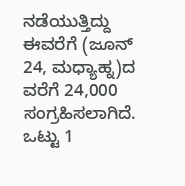ನಡೆಯುತ್ತಿದ್ದು ಈವರೆಗೆ (ಜೂನ್ 24, ಮಧ್ಯಾಹ್ನ)ದ ವರೆಗೆ 24,000 ಸಂಗ್ರಹಿಸಲಾಗಿದೆ. ಒಟ್ಟು 1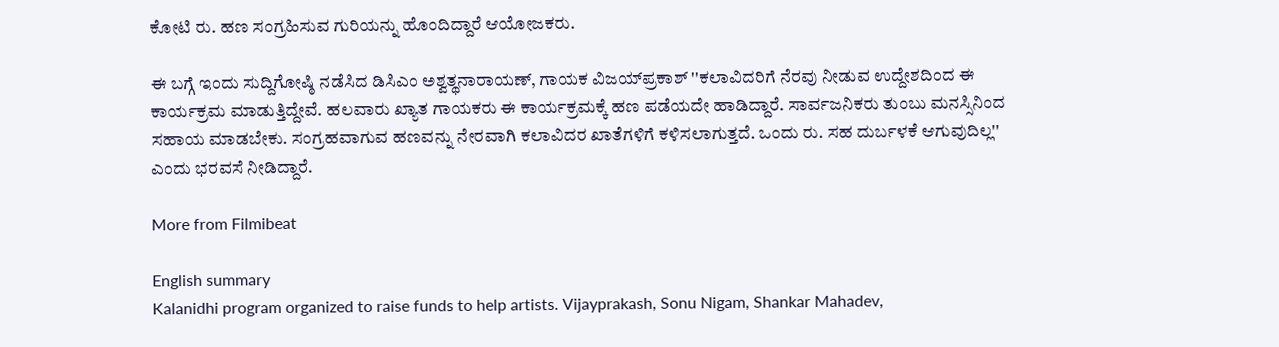ಕೋಟಿ ರು. ಹಣ ಸಂಗ್ರಹಿಸುವ ಗುರಿಯನ್ನು ಹೊಂದಿದ್ದಾರೆ ಆಯೋಜಕರು.

ಈ ಬಗ್ಗೆ ಇಂದು ಸುದ್ದಿಗೋಷ್ಠಿ ನಡೆಸಿದ ಡಿಸಿಎಂ ಅಶ್ವತ್ಥನಾರಾಯಣ್, ಗಾಯಕ ವಿಜಯ್‌ಪ್ರಕಾಶ್ ''ಕಲಾವಿದರಿಗೆ ನೆರವು ನೀಡುವ ಉದ್ದೇಶದಿಂದ ಈ ಕಾರ್ಯಕ್ರಮ ಮಾಡುತ್ತಿದ್ದೇವೆ. ಹಲವಾರು ಖ್ಯಾತ ಗಾಯಕರು ಈ ಕಾರ್ಯಕ್ರಮಕ್ಕೆ ಹಣ ಪಡೆಯದೇ ಹಾಡಿದ್ದಾರೆ. ಸಾರ್ವಜನಿಕರು ತುಂಬು ಮನಸ್ಸಿನಿಂದ ಸಹಾಯ ಮಾಡಬೇಕು. ಸಂಗ್ರಹವಾಗುವ ಹಣವನ್ನು ನೇರವಾಗಿ ಕಲಾವಿದರ ಖಾತೆಗಳಿಗೆ ಕಳಿಸಲಾಗುತ್ತದೆ. ಒಂದು ರು. ಸಹ ದುರ್ಬಳಕೆ ಆಗುವುದಿಲ್ಲ'' ಎಂದು ಭರವಸೆ ನೀಡಿದ್ದಾರೆ.

More from Filmibeat

English summary
Kalanidhi program organized to raise funds to help artists. Vijayprakash, Sonu Nigam, Shankar Mahadev,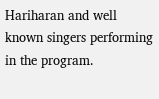Hariharan and well known singers performing in the program.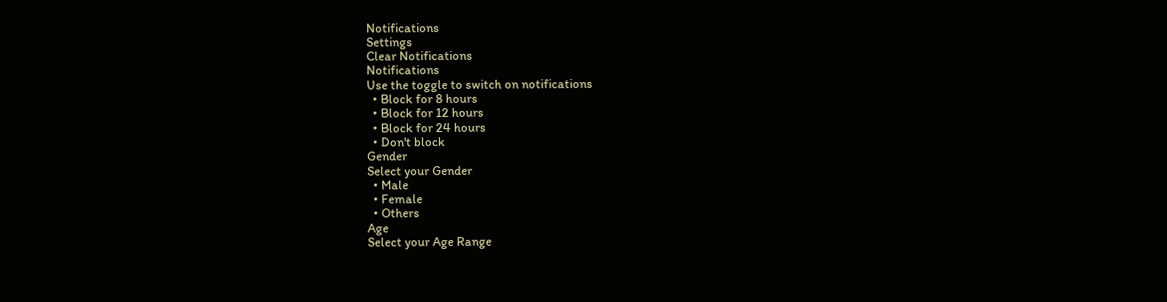Notifications
Settings
Clear Notifications
Notifications
Use the toggle to switch on notifications
  • Block for 8 hours
  • Block for 12 hours
  • Block for 24 hours
  • Don't block
Gender
Select your Gender
  • Male
  • Female
  • Others
Age
Select your Age Range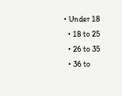• Under 18
  • 18 to 25
  • 26 to 35
  • 36 to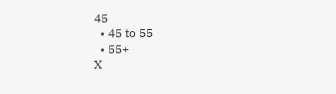45
  • 45 to 55
  • 55+
X